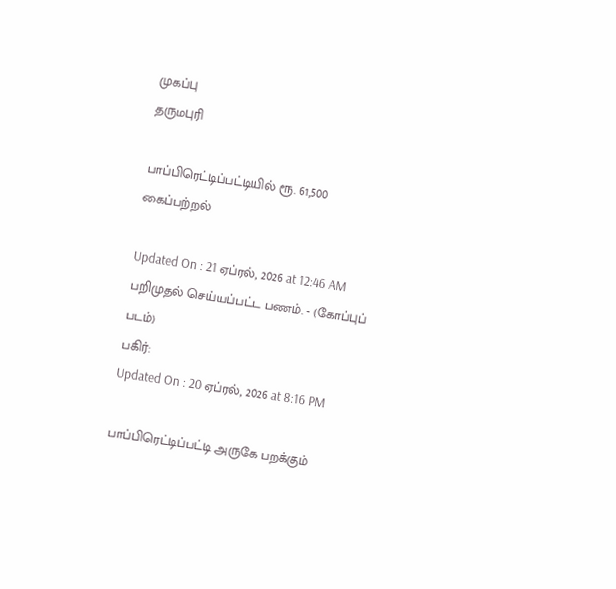முகப்பு
தருமபுரி

பாப்பிரெட்டிப்பட்டியில் ரூ. 61,500 கைப்பற்றல்

Updated On : 21 ஏப்ரல், 2026 at 12:46 AM
பறிமுதல் செய்யப்பட்ட பணம். - (கோப்புப் படம்)
பகிர்:
Updated On : 20 ஏப்ரல், 2026 at 8:16 PM

பாப்பிரெட்டிப்பட்டி அருகே பறக்கும்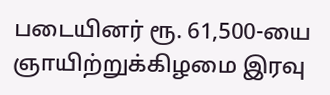படையினர் ரூ. 61,500-யை ஞாயிற்றுக்கிழமை இரவு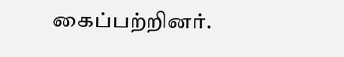கைப்பற்றினர்.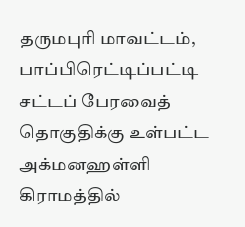தருமபுரி மாவட்டம், பாப்பிரெட்டிப்பட்டி சட்டப் பேரவைத் தொகுதிக்கு உள்பட்ட அக்மனஹள்ளி கிராமத்தில்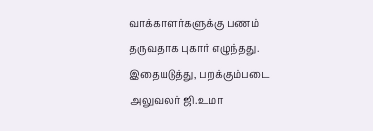வாக்காளர்களுக்கு பணம் தருவதாக புகார் எழுந்தது. இதையடுத்து, பறக்கும்படை அலுவலர் ஜி.உமா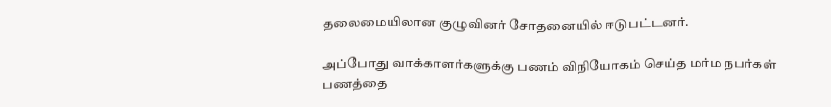தலைமையிலான குழுவினர் சோதனையில் ஈடுபட்டனர்.

அப்போது வாக்காளர்களுக்கு பணம் விநியோகம் செய்த மர்ம நபர்கள் பணத்தை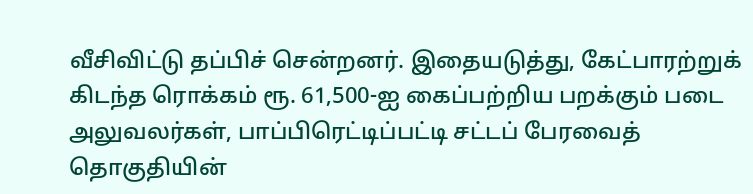வீசிவிட்டு தப்பிச் சென்றனர். இதையடுத்து, கேட்பாரற்றுக் கிடந்த ரொக்கம் ரூ. 61,500-ஐ கைப்பற்றிய பறக்கும் படை அலுவலர்கள், பாப்பிரெட்டிப்பட்டி சட்டப் பேரவைத் தொகுதியின்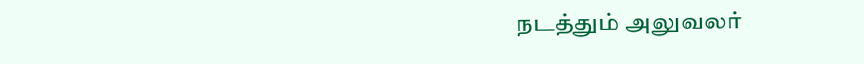நடத்தும் அலுவலர்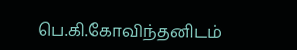பெ.கி.கோவிந்தனிடம்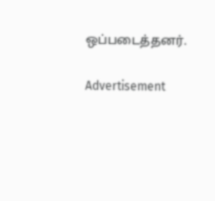ஒப்படைத்தனர்.

Advertisement